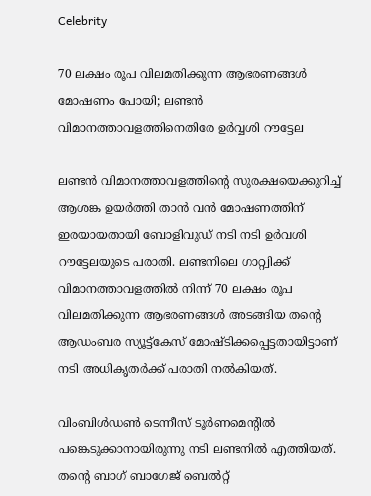Celebrity

70 ലക്ഷം രൂപ വിലമതിക്കുന്ന ആഭരണങ്ങൾ മോഷണം പോയി; ലണ്ടന്‍ വിമാനത്താവളത്തിനെതിരേ ഉര്‍വ്വശി റൗട്ടേല

ലണ്ടന്‍ വിമാനത്താവളത്തിന്റെ സുരക്ഷയെക്കുറിച്ച് ആശങ്ക ഉയര്‍ത്തി താന്‍ വന്‍ മോഷണത്തിന് ഇരയായതായി ബോളിവുഡ് നടി നടി ഉര്‍വശി റൗട്ടേലയുടെ പരാതി. ലണ്ടനിലെ ഗാറ്റ്വിക്ക് വിമാനത്താവളത്തില്‍ നിന്ന് 70 ലക്ഷം രൂപ വിലമതിക്കുന്ന ആഭരണങ്ങള്‍ അടങ്ങിയ തന്റെ ആഡംബര സ്യൂട്ട്കേസ് മോഷ്ടിക്കപ്പെട്ടതായിട്ടാണ് നടി അധികൃതര്‍ക്ക് പരാതി നല്‍കിയത്.

വിംബിള്‍ഡണ്‍ ടെന്നീസ് ടൂര്‍ണമെന്റില്‍ പങ്കെടുക്കാനായിരുന്നു നടി ലണ്ടനില്‍ എത്തിയത്. തന്റെ ബാഗ് ബാഗേജ് ബെല്‍റ്റ്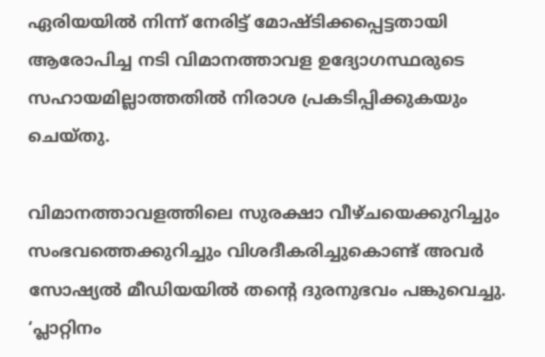ഏരിയയില്‍ നിന്ന് നേരിട്ട് മോഷ്ടിക്കപ്പെട്ടതായി ആരോപിച്ച നടി വിമാനത്താവള ഉദ്യോഗസ്ഥരുടെ സഹായമില്ലാത്തതില്‍ നിരാശ പ്രകടിപ്പിക്കുകയും ചെയ്തു.

വിമാനത്താവളത്തിലെ സുരക്ഷാ വീഴ്ചയെക്കുറിച്ചും സംഭവത്തെക്കുറിച്ചും വിശദീകരിച്ചുകൊണ്ട് അവര്‍ സോഷ്യല്‍ മീഡിയയില്‍ തന്റെ ദുരനുഭവം പങ്കുവെച്ചു. ‘പ്ലാറ്റിനം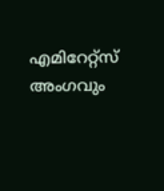എമിറേറ്റ്‌സ് അംഗവും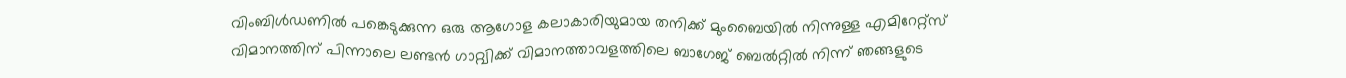വിംബിള്‍ഡണില്‍ പങ്കെടുക്കുന്ന ഒരു ആഗോള കലാകാരിയുമായ തനിക്ക് മുംബൈയില്‍ നിന്നുള്ള എമിറേറ്റ്‌സ് വിമാനത്തിന് പിന്നാലെ ലണ്ടന്‍ ഗാറ്റ്വിക്ക് വിമാനത്താവളത്തിലെ ബാഗേജ് ബെല്‍റ്റില്‍ നിന്ന് ഞങ്ങളുടെ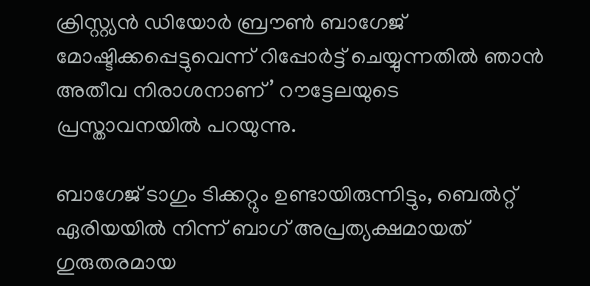ക്രിസ്റ്റ്യന്‍ ഡിയോര്‍ ബ്രൗണ്‍ ബാഗേജ് മോഷ്ടിക്കപ്പെട്ടുവെന്ന് റിപ്പോര്‍ട്ട് ചെയ്യുന്നതില്‍ ഞാന്‍ അതീവ നിരാശനാണ്’ റൗട്ടേലയുടെ പ്രസ്താവനയില്‍ പറയുന്നു.

ബാഗേജ് ടാഗും ടിക്കറ്റും ഉണ്ടായിരുന്നിട്ടും, ബെല്‍റ്റ് ഏരിയയില്‍ നിന്ന് ബാഗ് അപ്രത്യക്ഷമായത് ഗുരുതരമായ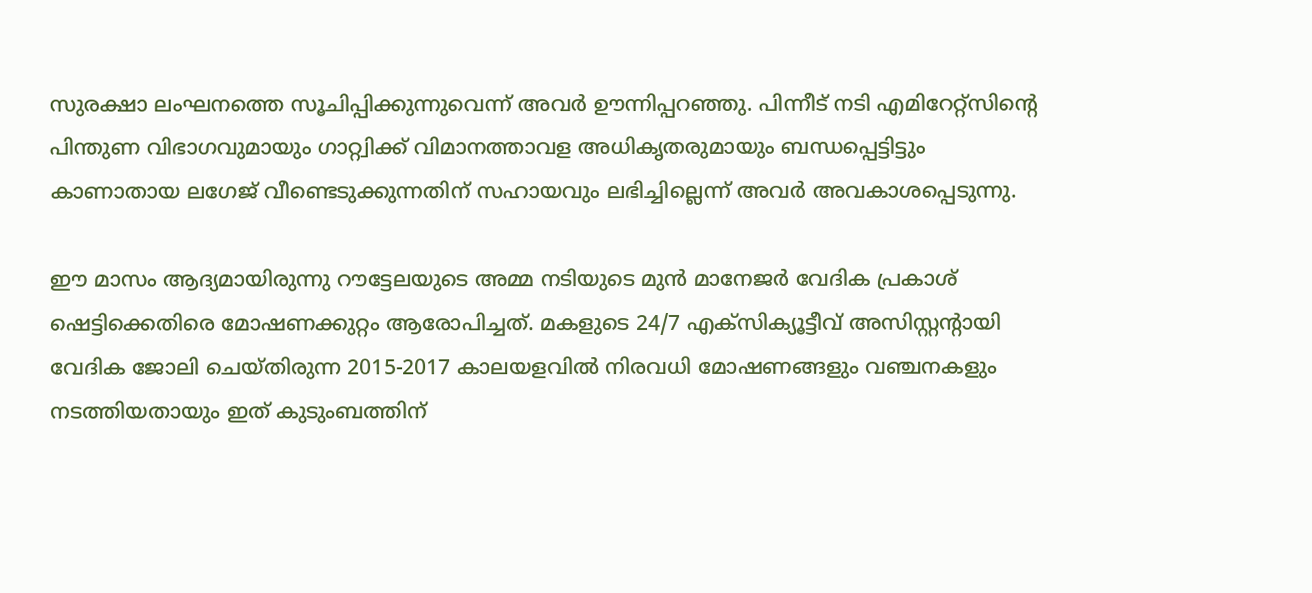സുരക്ഷാ ലംഘനത്തെ സൂചിപ്പിക്കുന്നുവെന്ന് അവര്‍ ഊന്നിപ്പറഞ്ഞു. പിന്നീട് നടി എമിറേറ്റ്സിന്റെ പിന്തുണ വിഭാഗവുമായും ഗാറ്റ്വിക്ക് വിമാനത്താവള അധികൃതരുമായും ബന്ധപ്പെട്ടിട്ടും കാണാതായ ലഗേജ് വീണ്ടെടുക്കുന്നതിന് സഹായവും ലഭിച്ചില്ലെന്ന് അവര്‍ അവകാശപ്പെടുന്നു.

ഈ മാസം ആദ്യമായിരുന്നു റൗട്ടേലയുടെ അമ്മ നടിയുടെ മുന്‍ മാനേജര്‍ വേദിക പ്രകാശ് ഷെട്ടിക്കെതിരെ മോഷണക്കുറ്റം ആരോപിച്ചത്. മകളുടെ 24/7 എക്‌സിക്യൂട്ടീവ് അസിസ്റ്റന്റായി വേദിക ജോലി ചെയ്തിരുന്ന 2015-2017 കാലയളവില്‍ നിരവധി മോഷണങ്ങളും വഞ്ചനകളും നടത്തിയതായും ഇത് കുടുംബത്തിന്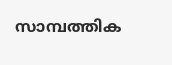സാമ്പത്തിക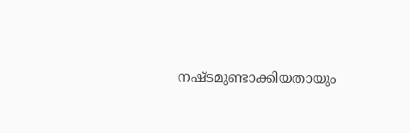നഷ്ടമുണ്ടാക്കിയതായും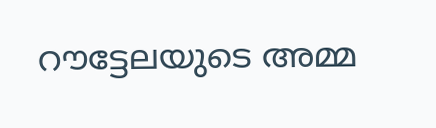റൗട്ടേലയുടെ അമ്മ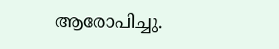ആരോപിച്ചു.